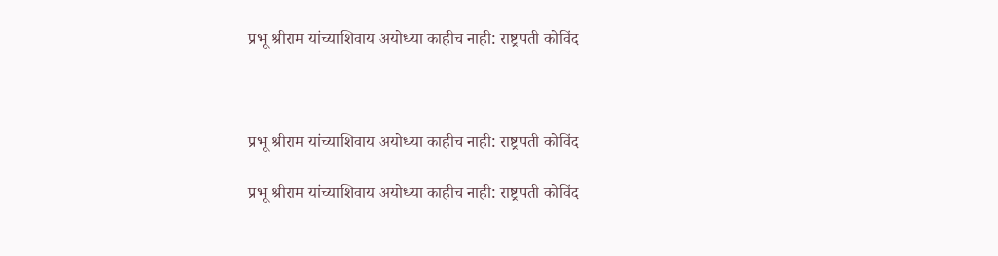प्रभू श्रीराम यांच्याशिवाय अयोध्या काहीच नाही: राष्ट्रपती कोविंद



प्रभू श्रीराम यांच्याशिवाय अयोध्या काहीच नाही: राष्ट्रपती कोविंद

प्रभू श्रीराम यांच्याशिवाय अयोध्या काहीच नाही: राष्ट्रपती कोविंद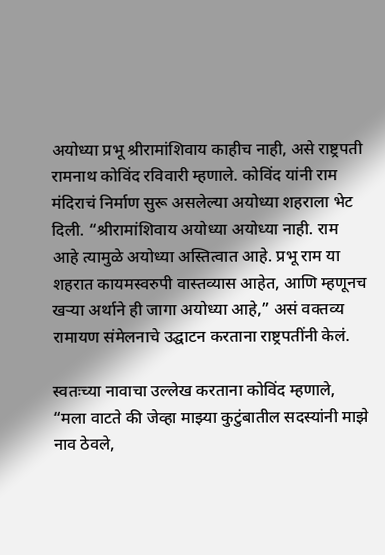अयोध्या प्रभू श्रीरामांशिवाय काहीच नाही, असे राष्ट्रपती रामनाथ कोविंद रविवारी म्हणाले. कोविंद यांनी राम मंदिराचं निर्माण सुरू असलेल्या अयोध्या शहराला भेट दिली. “श्रीरामांशिवाय अयोध्या अयोध्या नाही. राम आहे त्यामुळे अयोध्या अस्तित्वात आहे. प्रभू राम या शहरात कायमस्वरुपी वास्तव्यास आहेत, आणि म्हणूनच खऱ्या अर्थाने ही जागा अयोध्या आहे,” असं वक्तव्य रामायण संमेलनाचे उद्घाटन करताना राष्ट्रपतींनी केलं.

स्वतःच्या नावाचा उल्लेख करताना कोविंद म्हणाले, “मला वाटते की जेव्हा माझ्या कुटुंबातील सदस्यांनी माझे नाव ठेवले,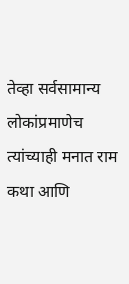तेव्हा सर्वसामान्य लोकांप्रमाणेच त्यांच्याही मनात राम कथा आणि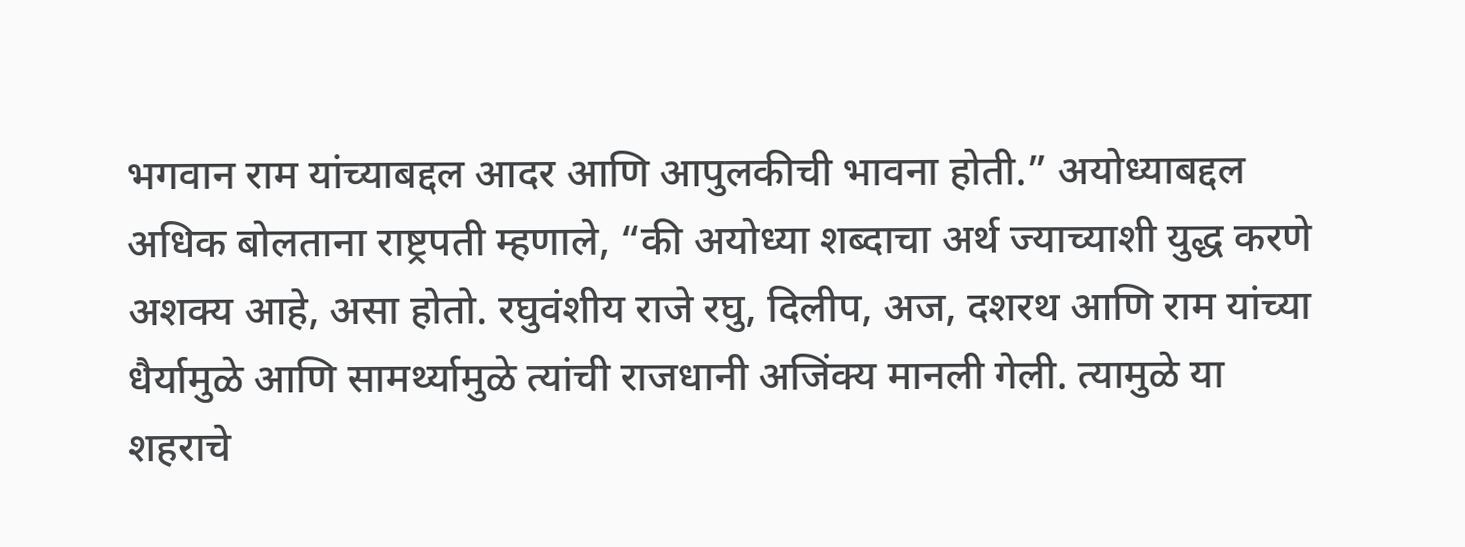भगवान राम यांच्याबद्दल आदर आणि आपुलकीची भावना होती.” अयोध्याबद्दल अधिक बोलताना राष्ट्रपती म्हणाले, “की अयोध्या शब्दाचा अर्थ ज्याच्याशी युद्ध करणे अशक्य आहे, असा होतो. रघुवंशीय राजे रघु, दिलीप, अज, दशरथ आणि राम यांच्या धैर्यामुळे आणि सामर्थ्यामुळे त्यांची राजधानी अजिंक्य मानली गेली. त्यामुळे या शहराचे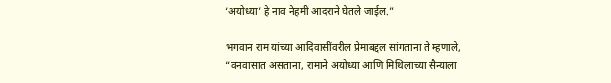‘अयोध्या’ हे नाव नेहमी आदराने घेतले जाईल.”

भगवान राम यांच्या आदिवासींवरील प्रेमाबद्दल सांगताना ते म्हणाले, “वनवासात असताना, रामाने अयोध्या आणि मिथिलाच्या सैन्याला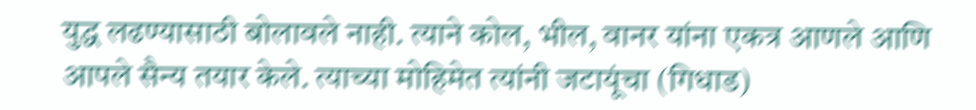युद्ध लढण्यासाठी बोलावले नाही. त्याने कोल, भील, वानर यांना एकत्र आणले आणि आपले सैन्य तयार केले. त्याच्या मोहिमेत त्यांनी जटायूंचा (गिधाड)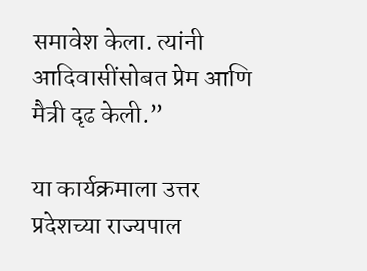समावेश केला. त्यांनी आदिवासींसोबत प्रेम आणि मैत्री दृढ केली.”

या कार्यक्रमाला उत्तर प्रदेशच्या राज्यपाल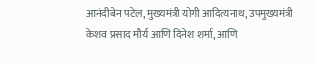आनंदीबेन पटेल, मुख्यमंत्री योगी आदित्यनाथ, उपमुख्यमंत्री केशव प्रसाद मौर्य आणि दिनेश शर्मा, आणि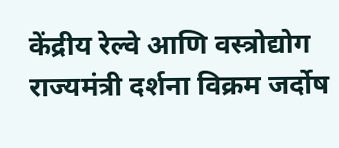केंद्रीय रेल्वे आणि वस्त्रोद्योग राज्यमंत्री दर्शना विक्रम जर्दोष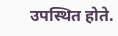उपस्थित होते.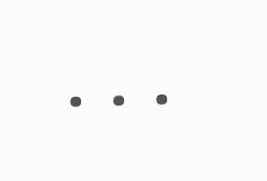...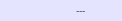---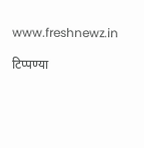www.freshnewz.in

टिप्पण्या